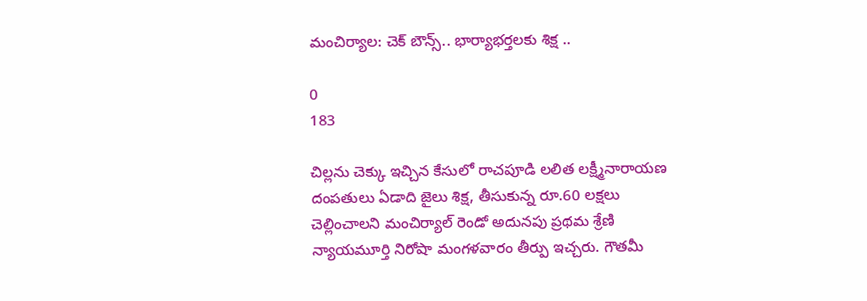మంచిర్యాల: చెక్ బౌన్స్.. భార్యాభర్తలకు శిక్ష ..

0
183

చిల్లను చెక్కు ఇచ్చిన కేసులో రాచపూడి లలిత లక్ష్మీనారాయణ దంపతులు ఏడాది జైలు శిక్ష, తీసుకున్న రూ.60 లక్షలు చెల్లించాలని మంచిర్యాల్ రెండో అదునపు ప్రథమ శ్రేణి న్యాయమూర్తి నిరోషా మంగళవారం తీర్పు ఇచ్చరు. గౌతమీ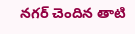నగర్ చెందిన తాటి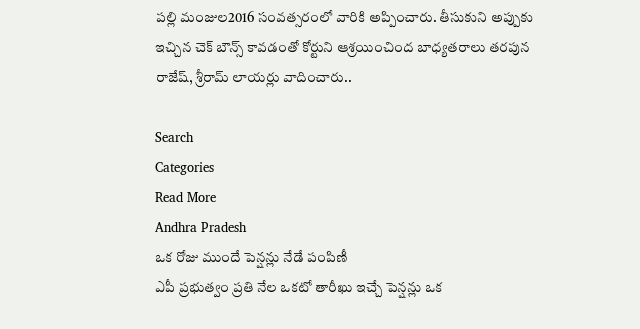పల్లి మంజుల2016 సంవత్సరంలో వారికి అప్పించారు. తీసుకుని అప్పుకు ఇచ్చిన చెక్ బౌన్స్ కావడంతో కోర్టుని ఆశ్రయించింద బాధ్యతరాలు తరపున రాజేష్, శ్రీరామ్ లాయర్లు వాదించారు..

Search
Categories
Read More
Andhra Pradesh
ఒక రోజు ముందే పెన్షన్లు నేడే పంపిణీ
ఎపీ ప్రభుత్వం ప్రతి నేల ఒకటో తారీఖు ఇచ్చే పెన్షన్లు ఒక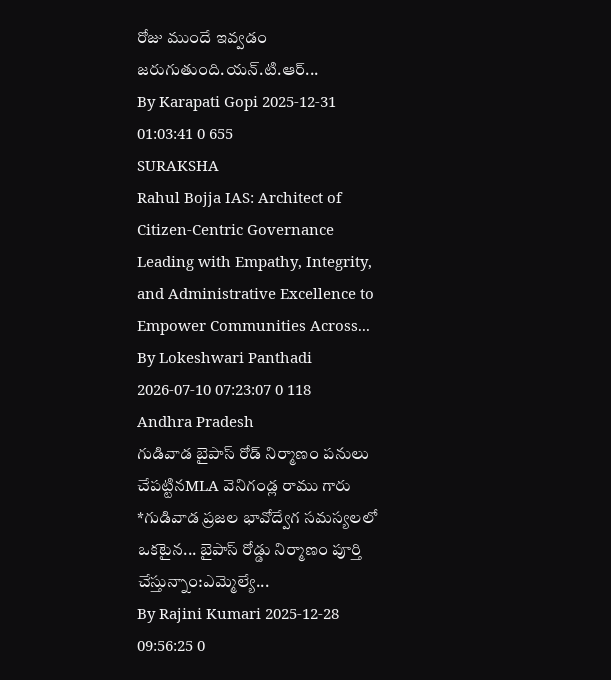రోజు ముందే ఇవ్వడం జరుగుతుంది.యన్.టి.ఆర్...
By Karapati Gopi 2025-12-31 01:03:41 0 655
SURAKSHA
Rahul Bojja IAS: Architect of Citizen-Centric Governance
Leading with Empathy, Integrity, and Administrative Excellence to Empower Communities Across...
By Lokeshwari Panthadi 2026-07-10 07:23:07 0 118
Andhra Pradesh
గుడివాడ బైపాస్ రోడ్ నిర్మాణం పనులు చేపట్టినMLA వెనిగండ్ల రాము గారు
*గుడివాడ ప్రజల భావోద్వేగ సమస్యలలో ఒకటైన... బైపాస్ రోడ్డు నిర్మాణం పూర్తి చేస్తున్నాం:ఎమ్మెల్యే...
By Rajini Kumari 2025-12-28 09:56:25 0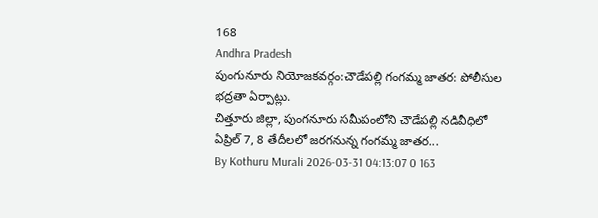168
Andhra Pradesh
పుంగునూరు నియోజకవర్గం:చౌడేపల్లి గంగమ్మ జాతర: పోలీసుల భద్రతా ఏర్పాట్లు.
చిత్తూరు జిల్లా, పుంగనూరు సమీపంలోని చౌడేపల్లి నడివీధిలో ఏప్రిల్ 7, 8 తేదీలలో జరగనున్న గంగమ్మ జాతర...
By Kothuru Murali 2026-03-31 04:13:07 0 163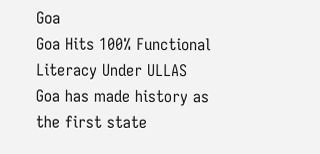Goa
Goa Hits 100% Functional Literacy Under ULLAS
Goa has made history as the first state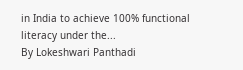in India to achieve 100% functional literacy under the...
By Lokeshwari Panthadi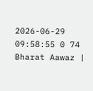2026-06-29 09:58:55 0 74
Bharat Aawaz |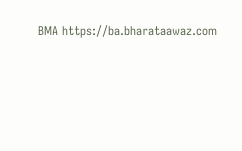BMA https://ba.bharataawaz.com